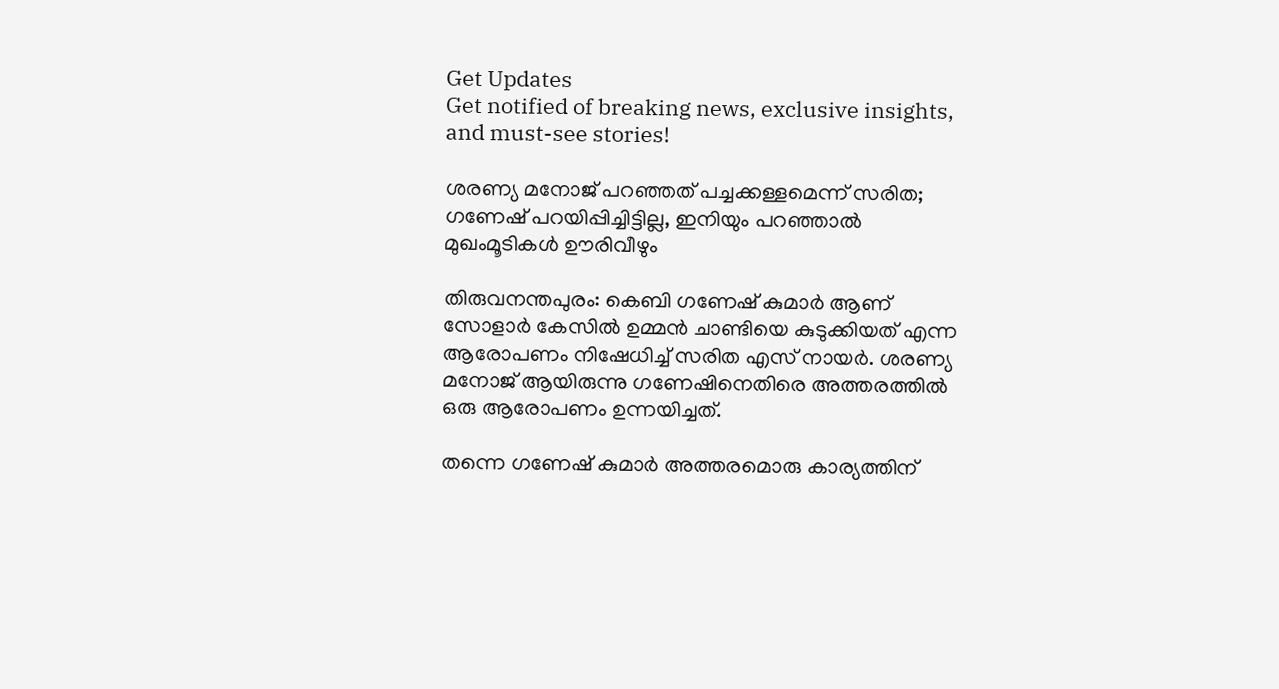Get Updates
Get notified of breaking news, exclusive insights, and must-see stories!

ശരണ്യ മനോജ് പറഞ്ഞത് പച്ചക്കള്ളമെന്ന് സരിത; ഗണേഷ് പറയിപ്പിച്ചിട്ടില്ല, ഇനിയും പറഞ്ഞാല്‍ മുഖംമൂടികള്‍ ഊരിവീഴും

തിരുവനന്തപുരം: കെബി ഗണേഷ് കുമാര്‍ ആണ് സോളാര്‍ കേസില്‍ ഉമ്മന്‍ ചാണ്ടിയെ കുടുക്കിയത് എന്ന ആരോപണം നിഷേധിച്ച് സരിത എസ് നായര്‍. ശരണ്യ മനോജ് ആയിരുന്നു ഗണേഷിനെതിരെ അത്തരത്തില്‍ ഒരു ആരോപണം ഉന്നയിച്ചത്.

തന്നെ ഗണേഷ് കുമാര്‍ അത്തരമൊരു കാര്യത്തിന്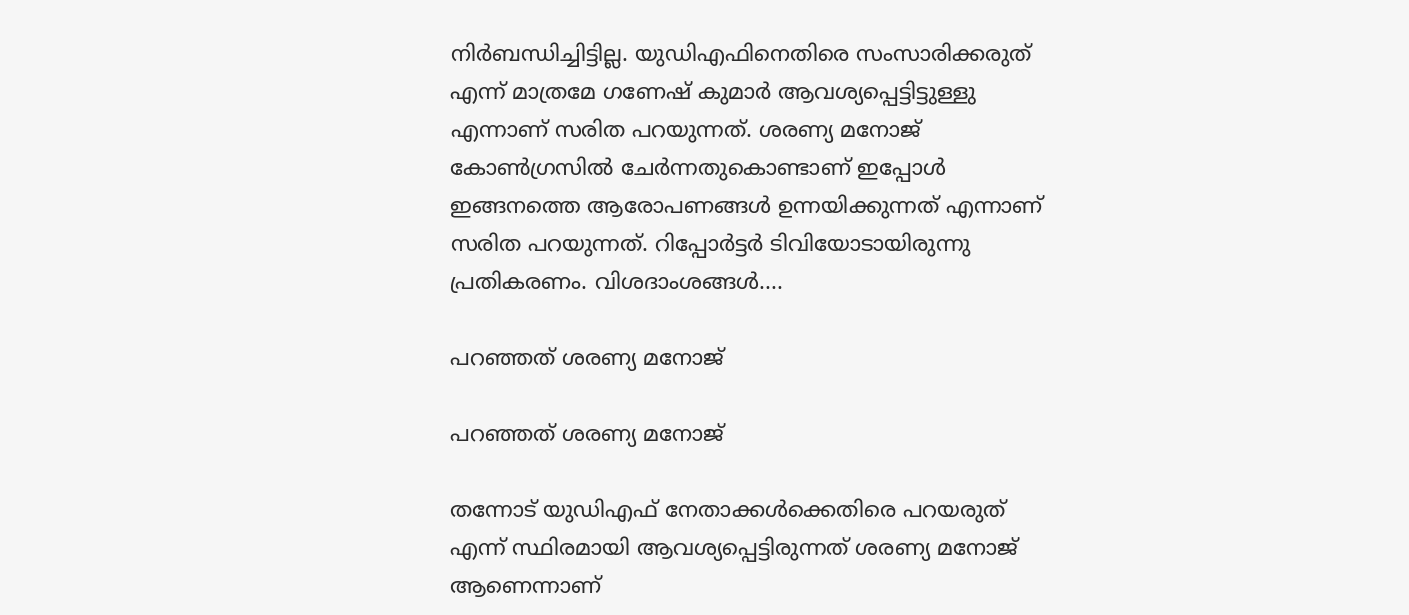നിര്‍ബന്ധിച്ചിട്ടില്ല. യുഡിഎഫിനെതിരെ സംസാരിക്കരുത് എന്ന് മാത്രമേ ഗണേഷ് കുമാര്‍ ആവശ്യപ്പെട്ടിട്ടുള്ളു എന്നാണ് സരിത പറയുന്നത്. ശരണ്യ മനോജ് കോണ്‍ഗ്രസില്‍ ചേര്‍ന്നതുകൊണ്ടാണ് ഇപ്പോള്‍ ഇങ്ങനത്തെ ആരോപണങ്ങള്‍ ഉന്നയിക്കുന്നത് എന്നാണ് സരിത പറയുന്നത്. റിപ്പോര്‍ട്ടര്‍ ടിവിയോടായിരുന്നു പ്രതികരണം. വിശദാംശങ്ങള്‍....

പറഞ്ഞത് ശരണ്യ മനോജ്

പറഞ്ഞത് ശരണ്യ മനോജ്

തന്നോട് യുഡിഎഫ് നേതാക്കള്‍ക്കെതിരെ പറയരുത് എന്ന് സ്ഥിരമായി ആവശ്യപ്പെട്ടിരുന്നത് ശരണ്യ മനോജ് ആണെന്നാണ്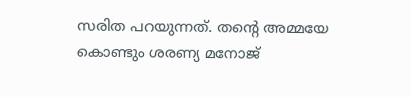സരിത പറയുന്നത്. തന്റെ അമ്മയേ കൊണ്ടും ശരണ്യ മനോജ്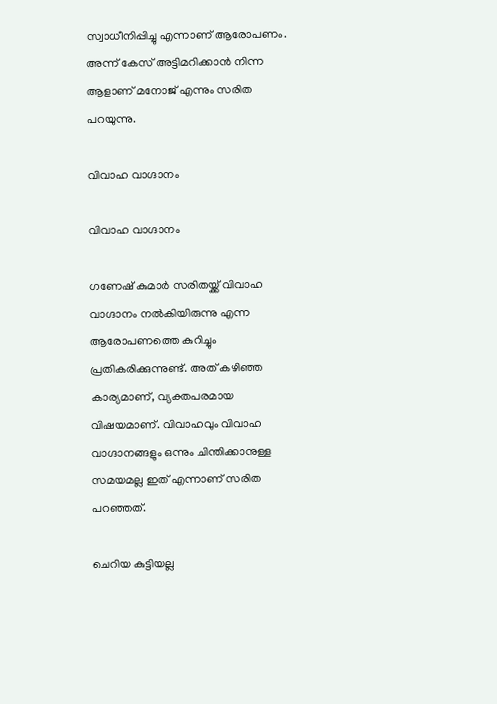സ്വാധീനിപ്പിച്ചു എന്നാണ് ആരോപണം. അന്ന് കേസ് അട്ടിമറിക്കാന്‍ നിന്ന ആളാണ് മനോജ് എന്നും സരിത പറയുന്നു.

വിവാഹ വാഗ്ദാനം

വിവാഹ വാഗ്ദാനം

ഗണേഷ് കുമാര്‍ സരിതയ്ക്ക് വിവാഹ വാഗ്ദാനം നല്‍കിയിരുന്നു എന്ന ആരോപണത്തെ കുറിച്ചും പ്രതികരിക്കുന്നുണ്ട്. അത് കഴിഞ്ഞ കാര്യമാണ്, വ്യക്തപരമായ വിഷയമാണ്. വിവാഹവും വിവാഹ വാഗ്ദാനങ്ങളും ഒന്നും ചിന്തിക്കാനുള്ള സമയമല്ല ഇത് എന്നാണ് സരിത പറഞ്ഞത്.

ചെറിയ കുട്ടിയല്ല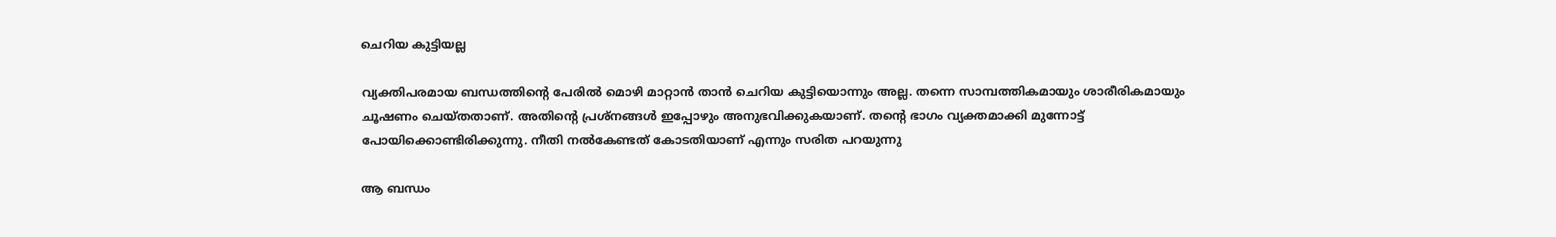ചെറിയ കുട്ടിയല്ല

വ്യക്തിപരമായ ബന്ധത്തിന്റെ പേരില്‍ മൊഴി മാറ്റാന്‍ താന്‍ ചെറിയ കുട്ടിയൊന്നും അല്ല. തന്നെ സാമ്പത്തികമായും ശാരീരികമായും ചൂഷണം ചെയ്തതാണ്. അതിന്റെ പ്രശ്‌നങ്ങള്‍ ഇപ്പോഴും അനുഭവിക്കുകയാണ്. തന്റെ ഭാഗം വ്യക്തമാക്കി മുന്നോട്ട് പോയിക്കൊണ്ടിരിക്കുന്നു. നീതി നല്‍കേണ്ടത് കോടതിയാണ് എന്നും സരിത പറയുന്നു

ആ ബന്ധം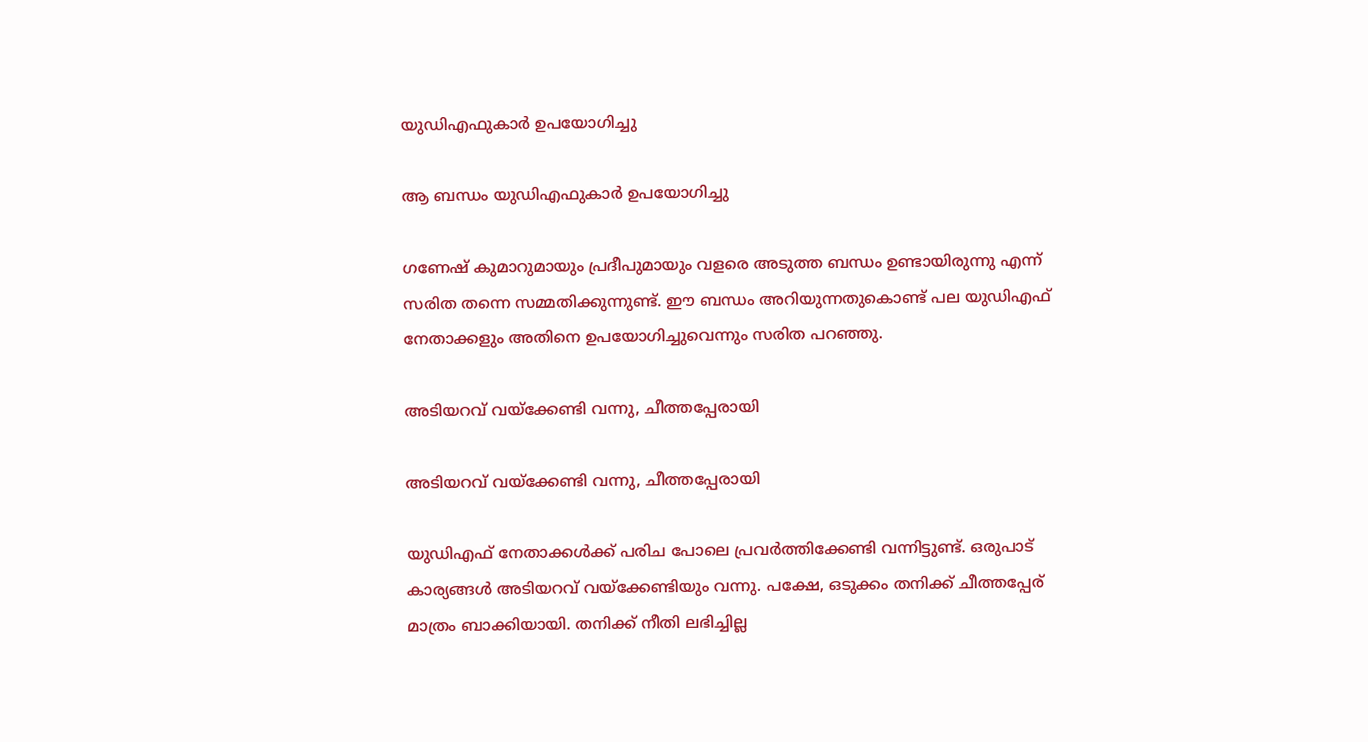യുഡിഎഫുകാര്‍ ഉപയോഗിച്ചു

ആ ബന്ധം യുഡിഎഫുകാര്‍ ഉപയോഗിച്ചു

ഗണേഷ് കുമാറുമായും പ്രദീപുമായും വളരെ അടുത്ത ബന്ധം ഉണ്ടായിരുന്നു എന്ന് സരിത തന്നെ സമ്മതിക്കുന്നുണ്ട്. ഈ ബന്ധം അറിയുന്നതുകൊണ്ട് പല യുഡിഎഫ് നേതാക്കളും അതിനെ ഉപയോഗിച്ചുവെന്നും സരിത പറഞ്ഞു.

അടിയറവ് വയ്‌ക്കേണ്ടി വന്നു, ചീത്തപ്പേരായി

അടിയറവ് വയ്‌ക്കേണ്ടി വന്നു, ചീത്തപ്പേരായി

യുഡിഎഫ് നേതാക്കള്‍ക്ക് പരിച പോലെ പ്രവര്‍ത്തിക്കേണ്ടി വന്നിട്ടുണ്ട്. ഒരുപാട് കാര്യങ്ങള്‍ അടിയറവ് വയ്‌ക്കേണ്ടിയും വന്നു. പക്ഷേ, ഒടുക്കം തനിക്ക് ചീത്തപ്പേര് മാത്രം ബാക്കിയായി. തനിക്ക് നീതി ലഭിച്ചില്ല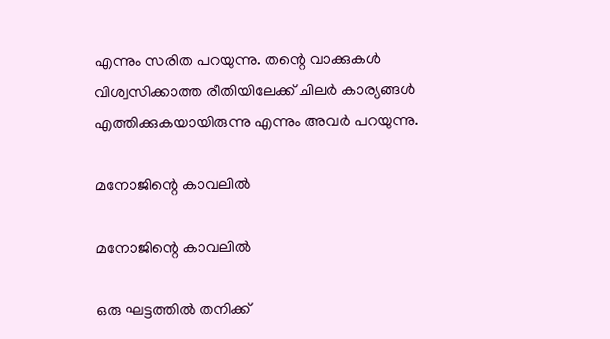എന്നും സരിത പറയുന്നു. തന്റെ വാക്കുകള്‍ വിശ്വസിക്കാത്ത രീതിയിലേക്ക് ചിലര്‍ കാര്യങ്ങള്‍ എത്തിക്കുകയായിരുന്നു എന്നും അവര്‍ പറയുന്നു.

മനോജിന്റെ കാവലില്‍

മനോജിന്റെ കാവലില്‍

ഒരു ഘട്ടത്തില്‍ തനിക്ക്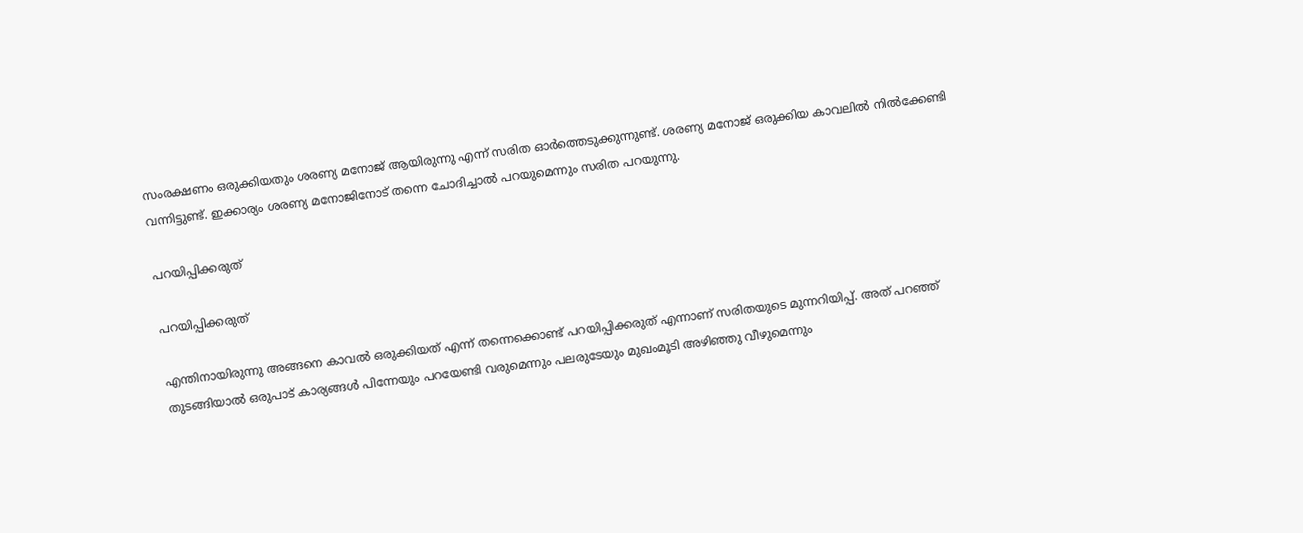സംരക്ഷണം ഒരുക്കിയതും ശരണ്യ മനോജ് ആയിരുന്നു എന്ന് സരിത ഓര്‍ത്തെടുക്കുന്നുണ്ട്. ശരണ്യ മനോജ് ഒരുക്കിയ കാവലില്‍ നില്‍ക്കേണ്ടി വന്നിട്ടുണ്ട്. ഇക്കാര്യം ശരണ്യ മനോജിനോട് തന്നെ ചോദിച്ചാല്‍ പറയുമെന്നും സരിത പറയുന്നു.

പറയിപ്പിക്കരുത്

പറയിപ്പിക്കരുത്

എന്തിനായിരുന്നു അങ്ങനെ കാവല്‍ ഒരുക്കിയത് എന്ന് തന്നെക്കൊണ്ട് പറയിപ്പിക്കരുത് എന്നാണ് സരിതയുടെ മുന്നറിയിപ്പ്. അത് പറഞ്ഞ് തുടങ്ങിയാല്‍ ഒരുപാട് കാര്യങ്ങള്‍ പിന്നേയും പറയേണ്ടി വരുമെന്നും പലരുടേയും മുഖംമൂടി അഴിഞ്ഞു വീഴുമെന്നും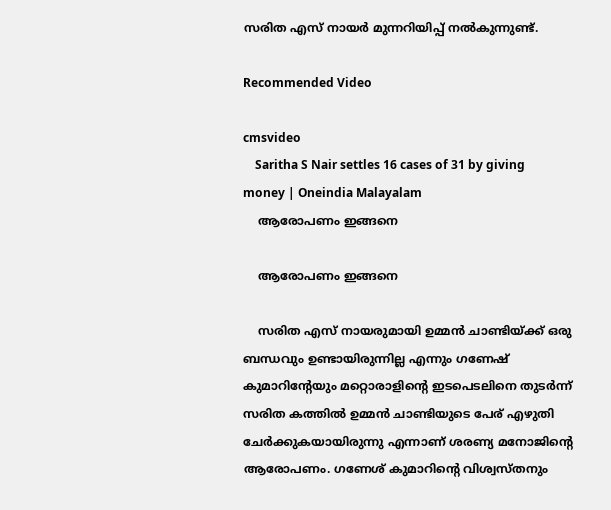സരിത എസ് നായര്‍ മുന്നറിയിപ്പ് നല്‍കുന്നുണ്ട്.

Recommended Video

cmsvideo
    Saritha S Nair settles 16 cases of 31 by giving money | Oneindia Malayalam
    ആരോപണം ഇങ്ങനെ

    ആരോപണം ഇങ്ങനെ

    സരിത എസ് നായരുമായി ഉമ്മന്‍ ചാണ്ടിയ്ക്ക് ഒരു ബന്ധവും ഉണ്ടായിരുന്നില്ല എന്നും ഗണേഷ് കുമാറിന്റേയും മറ്റൊരാളിന്റെ ഇടപെടലിനെ തുടര്‍ന്ന് സരിത കത്തില്‍ ഉമ്മന്‍ ചാണ്ടിയുടെ പേര് എഴുതി ചേര്‍ക്കുകയായിരുന്നു എന്നാണ് ശരണ്യ മനോജിന്റെ ആരോപണം. ഗണേശ് കുമാറിന്റെ വിശ്വസ്തനും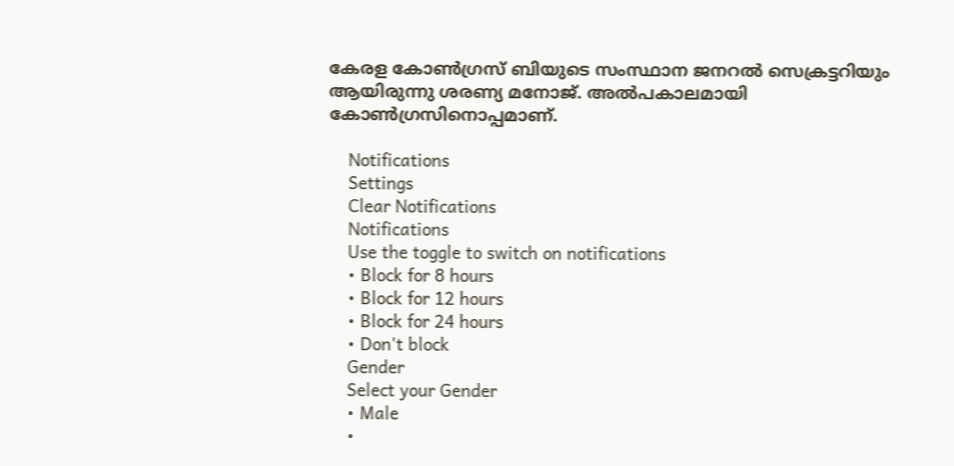കേരള കോണ്‍ഗ്രസ് ബിയുടെ സംസ്ഥാന ജനറല്‍ സെക്രട്ടറിയും ആയിരുന്നു ശരണ്യ മനോജ്. അല്‍പകാലമായി കോണ്‍ഗ്രസിനൊപ്പമാണ്.

    Notifications
    Settings
    Clear Notifications
    Notifications
    Use the toggle to switch on notifications
    • Block for 8 hours
    • Block for 12 hours
    • Block for 24 hours
    • Don't block
    Gender
    Select your Gender
    • Male
    •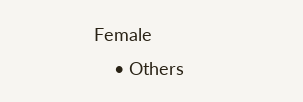Female
    • Others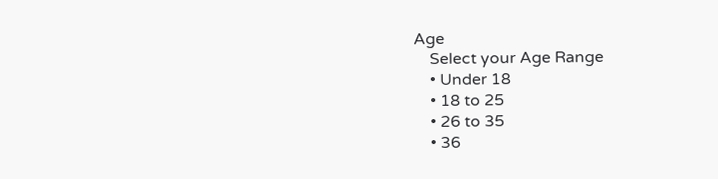Age
    Select your Age Range
    • Under 18
    • 18 to 25
    • 26 to 35
    • 36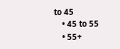to 45
    • 45 to 55
    • 55+